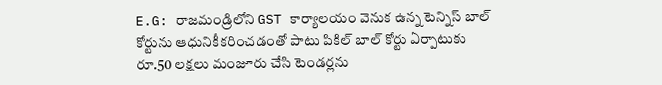E.G: రాజమండ్రిలోని GST కార్యాలయం వెనుక ఉన్న టెన్నిస్ బాల్ కోర్టును ఆధునికీకరించడంతో పాటు పికిల్ బాల్ కోర్టు ఏర్పాటుకు రూ.50 లక్షలు మంజూరు చేసి టెండర్లను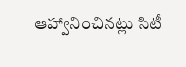ఆహ్వానించినట్లు సిటీ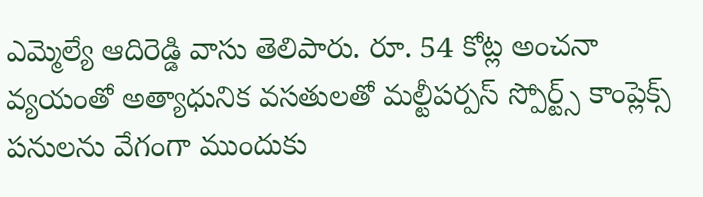ఎమ్మెల్యే ఆదిరెడ్డి వాసు తెలిపారు. రూ. 54 కోట్ల అంచనా వ్యయంతో అత్యాధునిక వసతులతో మల్టీపర్పస్ స్పోర్ట్స్ కాంప్లెక్స్ పనులను వేగంగా ముందుకు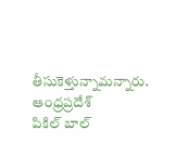తీసుకెళ్తున్నామన్నారు.
ఆంధ్రప్రదేశ్
పికిల్ బాల్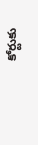కోర్టుకు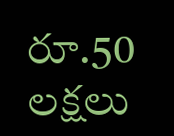రూ.50 లక్షలు